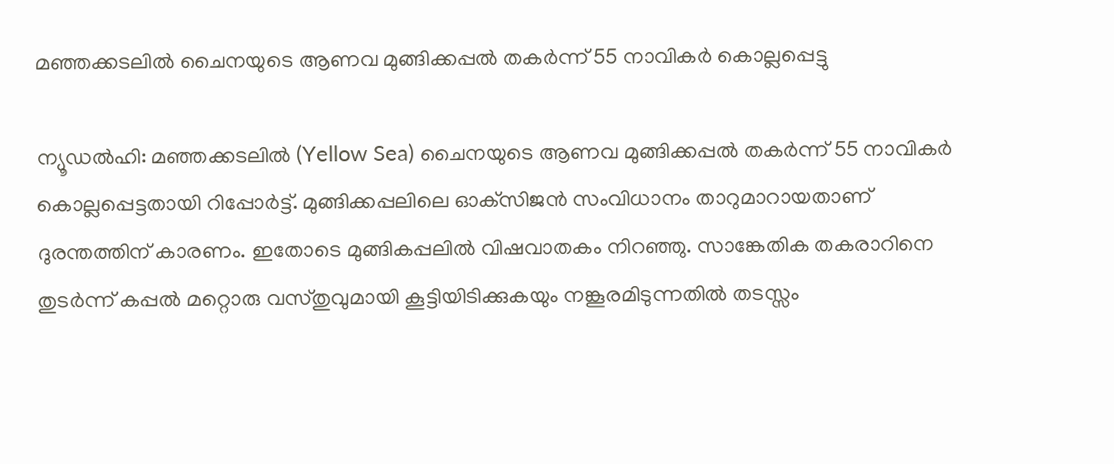മഞ്ഞക്കടലില്‍ ചൈനയുടെ ആണവ മുങ്ങിക്കപ്പല്‍ തകര്‍ന്ന് 55 നാവികര്‍ കൊല്ലപ്പെട്ടു

ന്യൂഡൽഹി: മഞ്ഞക്കടലില്‍ (Yellow Sea) ചൈനയുടെ ആണവ മുങ്ങിക്കപ്പല്‍ തകര്‍ന്ന് 55 നാവികര്‍ കൊല്ലപ്പെട്ടതായി റിപ്പോര്‍ട്ട്. മുങ്ങിക്കപ്പലിലെ ഓക്‌സിജന്‍ സംവിധാനം താറുമാറായതാണ് ദുരന്തത്തിന് കാരണം. ഇതോടെ മുങ്ങികപ്പലില്‍ വിഷവാതകം നിറഞ്ഞു. സാങ്കേതിക തകരാറിനെ തുടര്‍ന്ന് കപ്പല്‍ മറ്റൊരു വസ്തുവുമായി കൂട്ടിയിടിക്കുകയും നങ്കൂരമിടുന്നതില്‍ തടസ്സം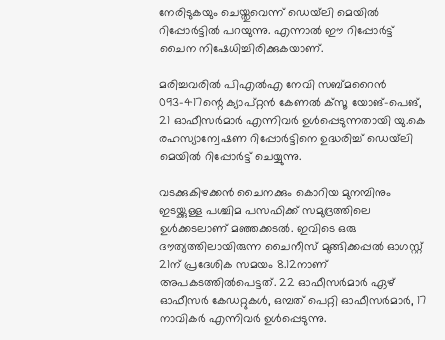നേരിടുകയും ചെയ്തുവെന്ന് ഡെയ്‌ലി മെയിൽ റിപ്പോര്‍ട്ടില്‍ പറയുന്നു. എന്നാല്‍ ഈ റിപ്പോര്‍ട്ട് ചൈന നിഷേധിച്ചിരിക്കുകയാണ്.

മരിച്ചവരില്‍ പിഎല്‍എ നേവി സബ്മറൈന്‍ 093-417ന്റെ ക്യാപ്റ്റന്‍ കേണല്‍ ക്‌സൂ യോങ്-പെങ്, 21 ഓഫീസര്‍മാര്‍ എന്നിവര്‍ ഉള്‍പ്പെടുന്നതായി യു.കെ രഹസ്യാന്വേഷണ റിപ്പോര്‍ട്ടിനെ ഉദ്ധരിച്ച് ഡെയ്‌ലി മെയില്‍ റിപ്പോര്‍ട്ട് ചെയ്യുന്നു.

വടക്കുകിഴക്കന്‍ ചൈനക്കും കൊറിയ മുനമ്പിനും ഇടയ്ക്കുള്ള പശ്ചിമ പസഫിക്ക് സമുദ്രത്തിലെ ഉള്‍ക്കടലാണ് മഞ്ഞക്കടല്‍. ഇവിടെ ഒരു ദൗത്യത്തിലായിരുന്ന ചൈനീസ് മുങ്ങിക്കപ്പല്‍ ഓഗസ്റ്റ് 21ന് പ്രദേശിക സമയം 8.12നാണ് അപകടത്തില്‍പെട്ടത്. 22 ഓഫീസര്‍മാര്‍ ഏഴ് ഓഫീസര്‍ കേഡറ്റുകള്‍, ഒമ്പത് പെറ്റി ഓഫീസര്‍മാര്‍, 17 നാവികര്‍ എന്നിവര്‍ ഉള്‍പ്പെടുന്നു.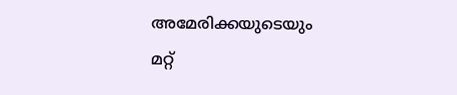അമേരിക്കയുടെയും മറ്റ്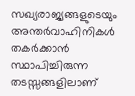സഖ്യരാജ്യങ്ങളുടെയും അന്തര്‍വാഹിനികള്‍ തകര്‍ക്കാൻ സ്ഥാപിച്ചിരുന്ന തടസ്സങ്ങളിലാണ്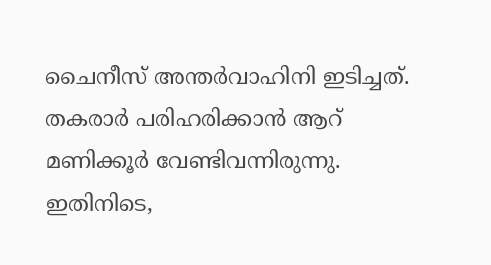ചൈനീസ് അന്തര്‍വാഹിനി ഇടിച്ചത്. തകരാര്‍ പരിഹരിക്കാന്‍ ആറ് മണിക്കൂര്‍ വേണ്ടിവന്നിരുന്നു. ഇതിനിടെ,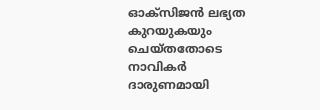ഓക്‌സിജന്‍ ലഭ്യത കുറയുകയും ചെയ്തതോടെ നാവികര്‍ ദാരുണമായി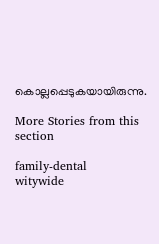കൊല്ലപ്പെടുകയായിരുന്നു.

More Stories from this section

family-dental
witywide